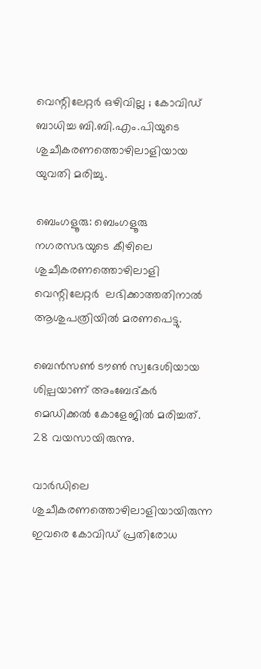വെന്റിലേറ്റർ ഒഴിവില്ല ; കോവിഡ് ബാധിച്ച ബി.ബി.എം.പിയുടെ ശുചീകരണത്തൊഴിലാളിയായ യുവതി മരിച്ചു.

ബെംഗളൂരു: ബെംഗളൂരു നഗരസഭയുടെ കീഴിലെ ശുചീകരണത്തൊഴിലാളി വെന്റിലേറ്റർ  ലഭിക്കാത്തതിനാൽ ആശുപത്രിയിൽ മരണപെട്ടു.

ബെൻസൺ ടൗൺ സ്വദേശിയായ ശില്പയാണ് അംബേദ്കർ മെഡിക്കൽ കോളേജിൽ മരിച്ചത്. 28 വയസായിരുന്നു.

വാർഡിലെ ശുചീകരണത്തൊഴിലാളിയായിരുന്ന ഇവരെ കോവിഡ് പ്രതിരോധ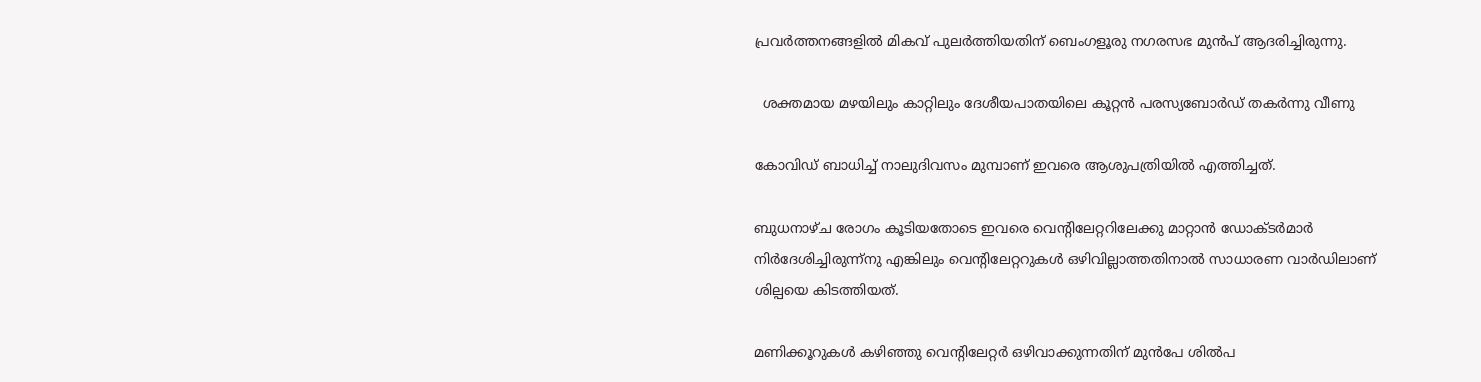പ്രവർത്തനങ്ങളിൽ മികവ് പുലർത്തിയതിന് ബെംഗളൂരു നഗരസഭ മുൻപ് ആദരിച്ചിരുന്നു.

  ശക്തമായ മഴയിലും കാറ്റിലും ദേശീയപാതയിലെ കൂറ്റൻ പരസ്യബോർഡ് തകർന്നു വീണു

കോവിഡ് ബാധിച്ച് നാലുദിവസം മുമ്പാണ് ഇവരെ ആശുപത്രിയിൽ എത്തിച്ചത്.

ബുധനാഴ്ച രോഗം കൂടിയതോടെ ഇവരെ വെന്റിലേറ്ററിലേക്കു മാറ്റാൻ ഡോക്ടർമാർ നിർദേശിച്ചിരുന്ന്നു എങ്കിലും വെന്റിലേറ്ററുകൾ ഒഴിവില്ലാത്തതിനാൽ സാധാരണ വാർഡിലാണ് ശില്പയെ കിടത്തിയത്.

മണിക്കൂറുകൾ കഴിഞ്ഞു വെന്റിലേറ്റർ ഒഴിവാക്കുന്നതിന് മുൻപേ ശിൽപ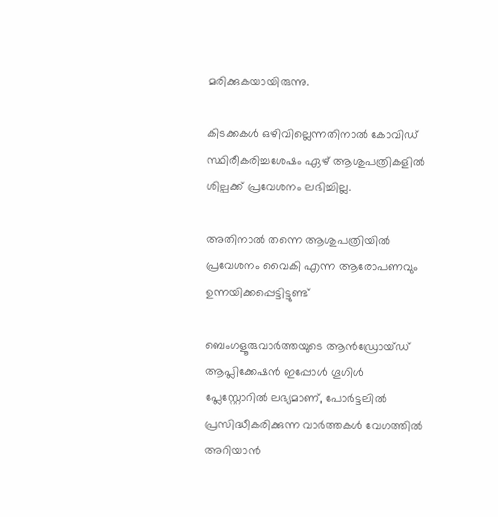മരിക്കുകയായിരുന്നു.

കിടക്കകൾ ഒഴിവില്ലെന്നതിനാൽ കോവിഡ് സ്ഥിരീകരിച്ചശേഷം ഏഴ് ആശുപത്രികളിൽ ശില്പക്ക് പ്രവേശനം ലഭിച്ചില്ല.

അതിനാൽ തന്നെ ആശുപത്രിയിൽ പ്രവേശനം വൈകി എന്ന ആരോപണവും ഉന്നയിക്കപ്പെട്ടിട്ടുണ്ട്

ബെംഗളൂരുവാർത്തയുടെ ആൻഡ്രോയ്ഡ് ആപ്ലിക്കേഷൻ ഇപ്പോൾ ഗൂഗിൾ പ്ലേസ്റ്റോറിൽ ലഭ്യമാണ്, പോർട്ടലിൽ പ്രസിദ്ധീകരിക്കുന്ന വാർത്തകൾ വേഗത്തിൽ അറിയാൻ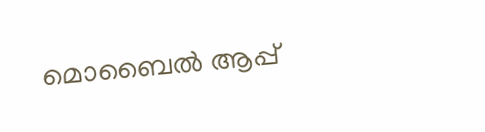മൊബൈൽ ആപ്പ്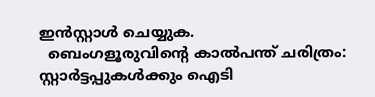ഇൻസ്റ്റാൾ ചെയ്യുക.
  ബെംഗളൂരുവിന്റെ കാൽപന്ത് ചരിത്രം: സ്റ്റാർട്ടപ്പുകൾക്കും ഐടി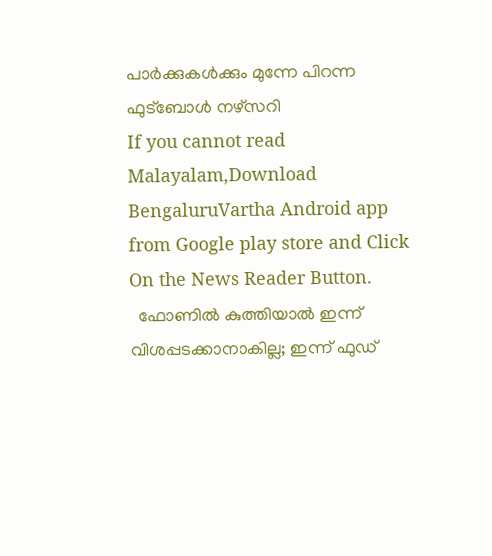പാർക്കുകൾക്കും മുന്നേ പിറന്ന ഫുട്ബോൾ നഴ്സറി
If you cannot read Malayalam,Download BengaluruVartha Android app from Google play store and Click On the News Reader Button.
  ഫോണിൽ കുത്തിയാൽ ഇന്ന് വിശപ്പടക്കാനാകില്ല; ഇന്ന് ഫുഡ്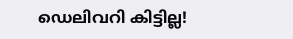ഡെലിവറി കിട്ടില്ല!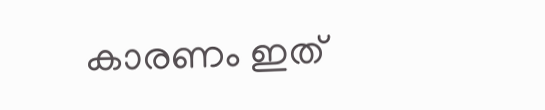കാരണം ഇത്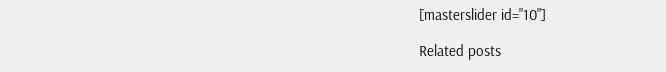[masterslider id="10"]

Related posts